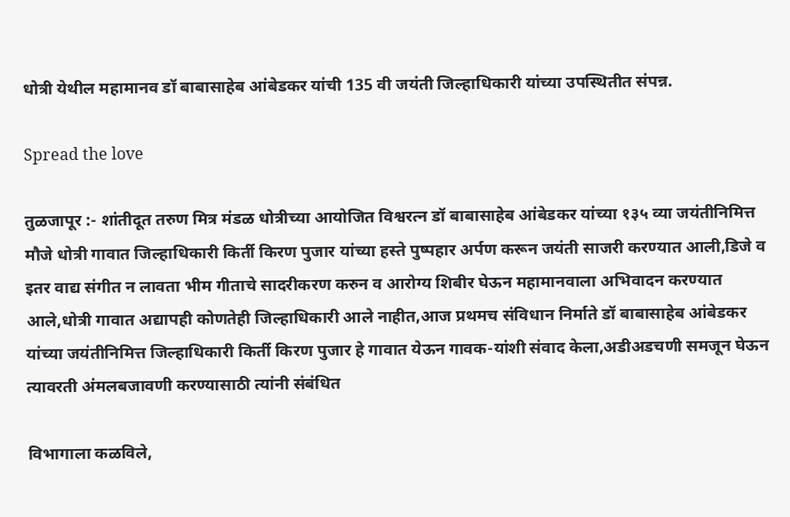धोत्री येथील महामानव डॉ बाबासाहेब आंबेडकर यांची 135 वी जयंती जिल्हाधिकारी यांच्या उपस्थितीत संपन्न.

Spread the love

तुळजापूर :- शांतीदूत तरुण मित्र मंडळ धोत्रीच्या आयोजित विश्वरत्न डॉ बाबासाहेब आंबेडकर यांच्या १३५ व्या जयंतीनिमित्त मौजे धोत्री गावात जिल्हाधिकारी किर्ती किरण पुजार यांच्या हस्ते पुष्पहार अर्पण करून जयंती साजरी करण्यात आली,डिजे व इतर वाद्य संगीत न लावता भीम गीताचे सादरीकरण करुन व आरोग्य शिबीर घेऊन महामानवाला अभिवादन करण्यात आले,धोत्री गावात अद्यापही कोणतेही जिल्हाधिकारी आले नाहीत,आज प्रथमच संविधान निर्माते डॉ बाबासाहेब आंबेडकर यांच्या जयंतीनिमित्त जिल्हाधिकारी किर्ती किरण पुजार हे गावात येऊन गावक-यांशी संवाद केला,अडीअडचणी समजून घेऊन त्यावरती अंमलबजावणी करण्यासाठी त्यांनी संबंधित

विभागाला कळविले,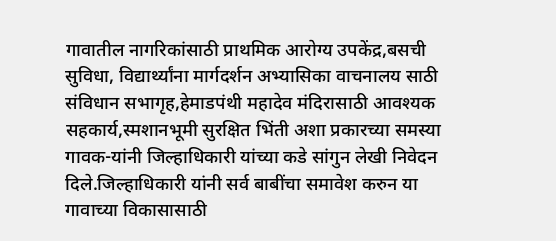गावातील नागरिकांसाठी प्राथमिक आरोग्य उपकेंद्र,बसची सुविधा, विद्यार्थ्यांना मार्गदर्शन अभ्यासिका वाचनालय साठी संविधान सभागृह,हेमाडपंथी महादेव मंदिरासाठी आवश्यक सहकार्य,स्मशानभूमी सुरक्षित भिंती अशा प्रकारच्या समस्या गावक-यांनी जिल्हाधिकारी यांच्या कडे सांगुन लेखी निवेदन दिले.जिल्हाधिकारी यांनी सर्व बाबींचा समावेश करुन या गावाच्या विकासासाठी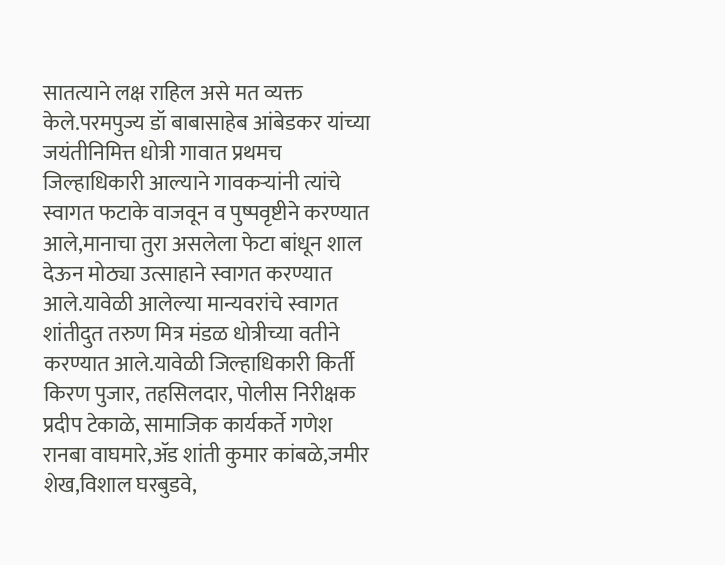सातत्याने लक्ष राहिल असे मत व्यक्त केले.परमपुज्य डॉ बाबासाहेब आंबेडकर यांच्या जयंतीनिमित्त धोत्री गावात प्रथमच जिल्हाधिकारी आल्याने गावकऱ्यांनी त्यांचे स्वागत फटाके वाजवून व पुष्पवृष्टीने करण्यात आले,मानाचा तुरा असलेला फेटा बांधून शाल देऊन मोठ्या उत्साहाने स्वागत करण्यात आले.यावेळी आलेल्या मान्यवरांचे स्वागत शांतीदुत तरुण मित्र मंडळ धोत्रीच्या वतीने करण्यात आले.यावेळी जिल्हाधिकारी किर्ती किरण पुजार, तहसिलदार, पोलीस निरीक्षक प्रदीप टेकाळे, सामाजिक कार्यकर्ते गणेश रानबा वाघमारे,ॲड शांती कुमार कांबळे,जमीर शेख,विशाल घरबुडवे,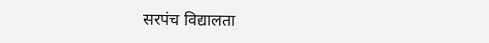सरपंच विद्यालता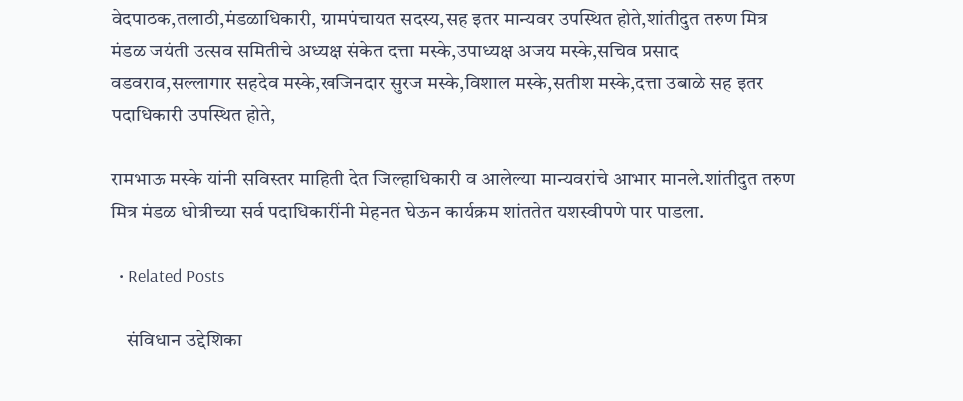वेदपाठक,तलाठी,मंडळाधिकारी, ग्रामपंचायत सदस्य,सह इतर मान्यवर उपस्थित होते,शांतीदुत तरुण मित्र मंडळ जयंती उत्सव समितीचे अध्यक्ष संकेत दत्ता मस्के,उपाध्यक्ष अजय मस्के,सचिव प्रसाद वडवराव,सल्लागार सहदेव मस्के,खजिनदार सुरज मस्के,विशाल मस्के,सतीश मस्के,दत्ता उबाळे सह इतर पदाधिकारी उपस्थित होते,

रामभाऊ मस्के यांनी सविस्तर माहिती देत जिल्हाधिकारी व आलेल्या मान्यवरांचे आभार मानले.शांतीदुत तरुण मित्र मंडळ धोत्रीच्या सर्व पदाधिकारींनी मेहनत घेऊन कार्यक्रम शांततेत यशस्वीपणे पार पाडला.

  • Related Posts

    संविधान उद्देशिका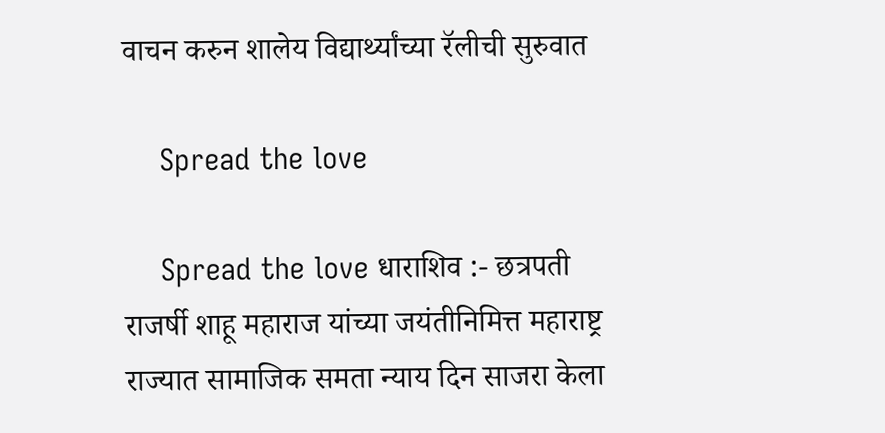वाचन करुन शालेय विद्यार्थ्यांच्या रॅलीची सुरुवात

    Spread the love

    Spread the love धाराशिव :- छत्रपती राजर्षी शाहू महाराज यांच्या जयंतीनिमित्त महाराष्ट्र राज्यात सामाजिक समता न्याय दिन साजरा केला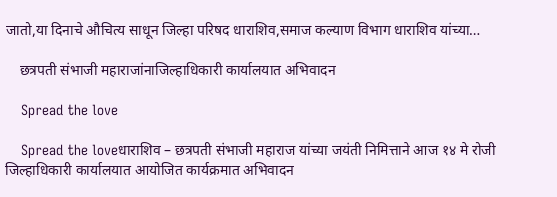जातो,या दिनाचे औचित्य साधून जिल्हा परिषद धाराशिव,समाज कल्याण विभाग धाराशिव यांच्या…

    छत्रपती संभाजी महाराजांनाजिल्हाधिकारी कार्यालयात अभिवादन

    Spread the love

    Spread the loveधाराशिव – छत्रपती संभाजी महाराज यांच्या जयंती निमित्ताने आज १४ मे रोजी जिल्हाधिकारी कार्यालयात आयोजित कार्यक्रमात अभिवादन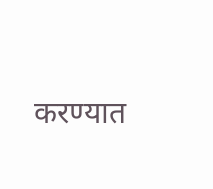करण्यात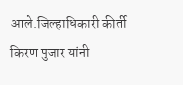आले.जिल्हाधिकारी कीर्ती किरण पुजार यांनी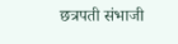छत्रपती संभाजी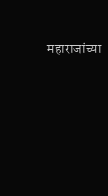महाराजांच्या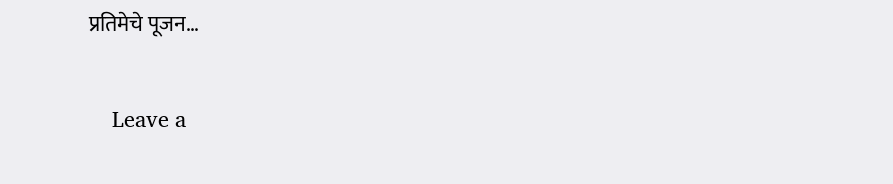प्रतिमेचे पूजन…

    Leave a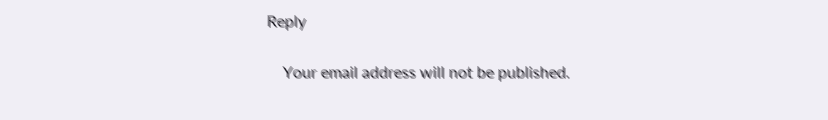Reply

    Your email address will not be published.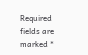Required fields are marked *